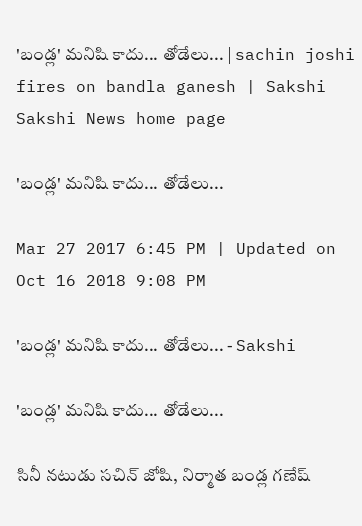'బండ్ల' మనిషి కాదు... తోడేలు... | sachin joshi fires on bandla ganesh | Sakshi
Sakshi News home page

'బండ్ల' మనిషి కాదు... తోడేలు...

Mar 27 2017 6:45 PM | Updated on Oct 16 2018 9:08 PM

'బండ్ల' మనిషి కాదు... తోడేలు... - Sakshi

'బండ్ల' మనిషి కాదు... తోడేలు...

సినీ నటుడు సచిన్‌ జోషి, నిర్మాత బండ్ల గణేష్‌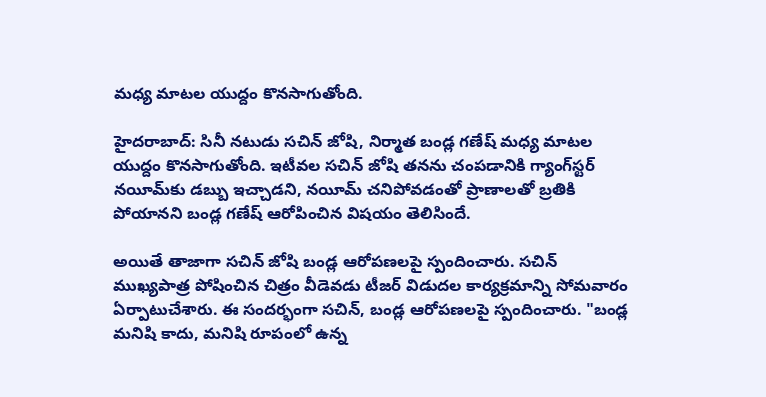మధ్య మాటల యుద్దం కొనసాగుతోంది.

హైదరాబాద్‌: సినీ నటుడు సచిన్‌ జోషి, నిర్మాత బండ్ల గణేష్‌ మధ్య మాటల యుద్దం కొనసాగుతోంది. ఇటీవల సచిన్‌ జోషి తనను చంపడానికి గ్యాంగ్‌స్టర్‌ నయీమ్‌కు డబ్బు ఇచ్చాడని, నయీమ్‌ చనిపోవడంతో ప్రాణాలతో బ్రతికి పోయానని బండ్ల గణేష్‌ ఆరోపించిన విషయం తెలిసిందే.

అయితే తాజాగా సచిన్‌ జోషి బండ్ల ఆరోపణలపై స్పందించారు. సచిన్‌ ముఖ్యపాత్ర పోషించిన చిత్రం వీడెవడు టీజర్‌ విడుదల కార్యక్రమాన్ని సోమవారం ఏర్పాటుచేశారు. ఈ సందర్భంగా సచిన్‌, బండ్ల ఆరోపణలపై స్పందించారు. "బండ్ల మనిషి కాదు, మనిషి రూపంలో ఉన్న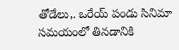తోడేలు,. ఒరేయ్‌ పండు సినిమా సమయంలో తినడానికి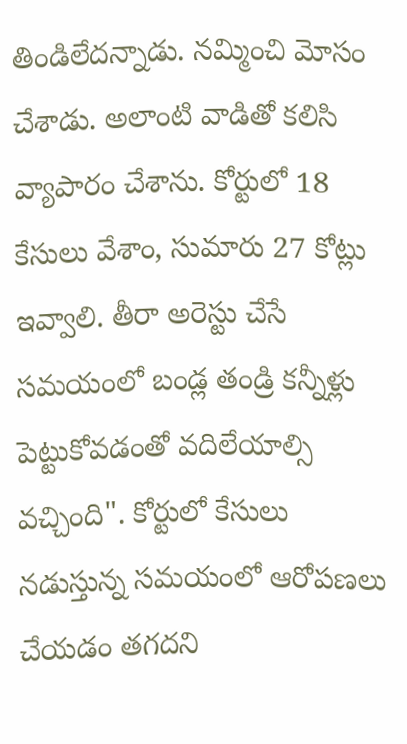తిండిలేదన్నాడు. నమ్మించి మోసం చేశాడు. అలాంటి వాడితో కలిసి వ్యాపారం చేశాను. కోర్టులో 18 కేసులు వేశాం, సుమారు 27 కోట్లు ఇవ్వాలి. తీరా అరెస్టు చేసే సమయంలో బండ్ల తండ్రి కన్నీళ్లు పెట్టుకోవడంతో వదిలేయాల్సి వచ్చింది". కోర్టులో కేసులు నడుస్తున్న సమయంలో ఆరోపణలు చేయడం తగదని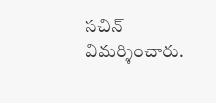సచిన్‌ విమర్శించారు.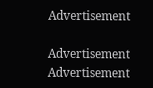Advertisement

Advertisement
Advertisement